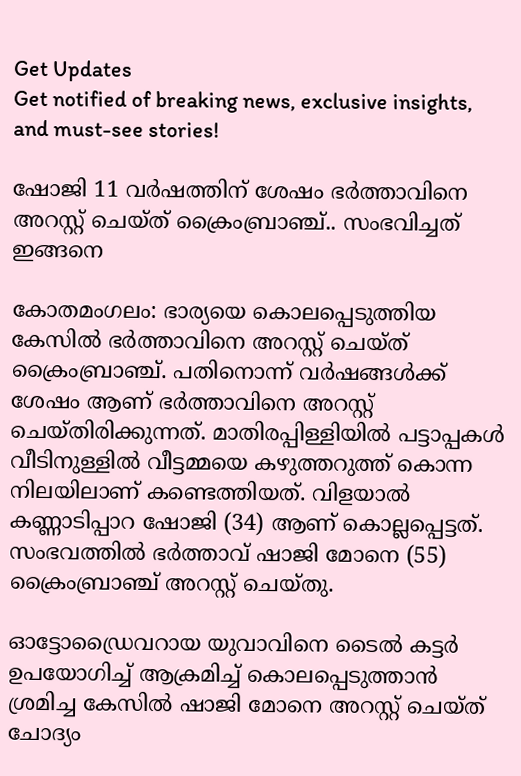Get Updates
Get notified of breaking news, exclusive insights, and must-see stories!

ഷോജി 11 വർഷത്തിന് ശേഷം ഭർത്താവിനെ അറസ്റ്റ് ചെയ്ത് ക്രൈംബ്രാഞ്ച്.. സംഭവിച്ചത് ഇങ്ങനെ

കോതമംഗലം: ഭാര്യയെ കൊലപ്പെടുത്തിയ കേസിൽ ഭർത്താവിനെ അറസ്റ്റ് ചെയ്ത് ക്രൈംബ്രാഞ്ച്. പതിനൊന്ന് വർഷങ്ങൾക്ക് ശേഷം ആണ് ഭർത്താവിനെ അറസ്റ്റ് ചെയ്തിരിക്കുന്നത്. മാതിരപ്പിള്ളിയിൽ പട്ടാപ്പകൾ വീടിനുള്ളിൽ വീട്ടമ്മയെ കഴുത്തറുത്ത് കൊന്ന നിലയിലാണ് കണ്ടെത്തിയത്. വിളയാൽ കണ്ണാടിപ്പാറ ഷോജി (34) ആണ് കൊല്ലപ്പെട്ടത്. സംഭവത്തിൽ ഭർത്താവ് ഷാജി മോനെ (55) ക്രൈംബ്രാഞ്ച് അറസ്റ്റ് ചെയ്തു.

ഓട്ടോഡ്രൈവറായ യുവാവിനെ ടൈൽ കട്ടർ ഉപയോഗിച്ച് ആക്രമിച്ച് കൊലപ്പെടുത്താൻ ശ്രമിച്ച കേസിൽ ഷാജി മോനെ അറസ്റ്റ് ചെയ്ത് ചോദ്യം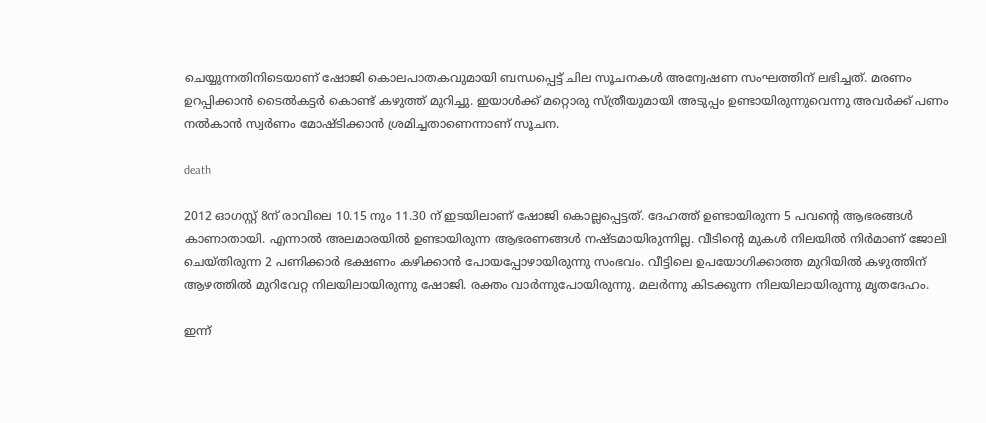ചെയ്യുന്നതിനിടെയാണ് ഷോജി കൊലപാതകവുമായി ബന്ധപ്പെട്ട് ചില സൂചനകൾ അന്വേഷണ സംഘത്തിന് ലഭിച്ചത്. മരണം ഉറപ്പിക്കാൻ ടൈൽകട്ടർ കൊണ്ട് കഴുത്ത് മുറിച്ചു. ഇയാൾക്ക് മറ്റൊരു സ്ത്രീയുമായി അടുപ്പം ഉണ്ടായിരുന്നുവെന്നു അവർക്ക് പണം നൽകാൻ സ്വർണം മോഷ്ടിക്കാൻ ശ്രമിച്ചതാണെന്നാണ് സൂചന.

death

2012 ഓഗസ്റ്റ് 8ന് രാവിലെ 10.15 നും 11.30 ന് ഇടയിലാണ് ഷോജി കൊല്ലപ്പെട്ടത്. ദേഹത്ത് ഉണ്ടായിരുന്ന 5 പവന്റെ ആഭരങ്ങൾ കാണാതായി. എന്നാൽ അലമാരയിൽ ഉണ്ടായിരുന്ന ആഭരണങ്ങൾ നഷ്ടമായിരുന്നില്ല. വീടിന്റെ മുകൾ നിലയിൽ നിർമാണ് ജോലി ചെയ്തിരുന്ന 2 പണിക്കാർ ഭക്ഷണം കഴിക്കാൻ പോയപ്പോഴായിരുന്നു സംഭവം. വീട്ടിലെ ഉപയോഗിക്കാത്ത മുറിയിൽ‌ കഴുത്തിന് ആഴത്തിൽ മുറിവേറ്റ നിലയിലായിരുന്നു ഷോജി. രക്തം വാർന്നുപോയിരുന്നു. മലർന്നു കിടക്കുന്ന നിലയിലായിരുന്നു മൃതദേഹം.

ഇന്ന്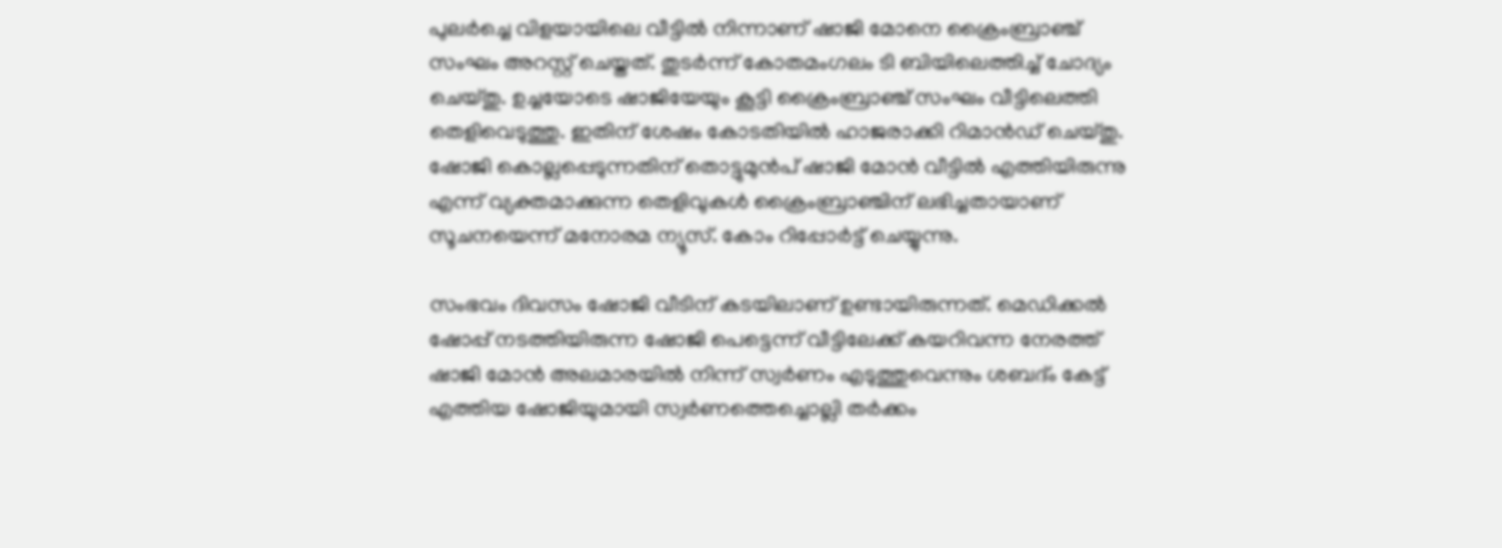പുലർച്ചെ വിളയായിലെ വീട്ടിൽ നിന്നാണ് ഷാജി മോനെ ക്രൈംബ്രാഞ്ച് സംഘം അറസ്റ്റ് ചെയ്തത്. തുടർന്ന് കോതമംഗലം ടി ബിയിലെത്തിച്ച് ചോദ്യം ചെയ്തു. ഉച്ചയോടെ ഷാജിയേയും കൂട്ടി ക്രൈംബ്രാഞ്ച് സംഘം വീട്ടിലെത്തി തെളിവെടുത്തു. ഇതിന് ശേഷം കോടതിയിൽ ഹാജരാക്കി റിമാൻഡ് ചെയ്തു. ഷോജി കൊല്ലപ്പെടുന്നതിന് തൊട്ടുമുൻപ് ഷാജി മോൻ വീട്ടിൽ എത്തിയിരുന്നു എന്ന് വ്യക്തമാക്കുന്ന തെളിവുകൾ‌ ക്രൈംബ്രാഞ്ചിന് ലഭിച്ചതായാണ് സൂചനയെന്ന് മനോരമ ന്യൂസ്. കോം റിപ്പോർട്ട് ചെയ്യുന്നു.

സംഭവം ദിവസം ഷോജി വീടിന് കടയിലാണ് ഉണ്ടായിരുന്നത്. മെഡിക്കൽ ഷോപ്പ് നടത്തിയിരുന്ന ഷോജി പെട്ടെന്ന് വീട്ടിലേക്ക് കയറിവന്ന നേരത്ത് ഷാജി മോൻ അലമാരയിൽ നിന്ന് സ്വർണം എടുത്തുവെന്നും ശബദ്ം കേട്ട് എത്തിയ ഷോജിയുമായി സ്വർണത്തെച്ചൊല്ലി തർക്കം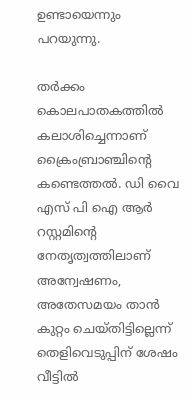ഉണ്ടായെന്നും പറയുന്നു.

തർക്കം കൊലപാതകത്തിൽ കലാശിച്ചെന്നാണ് ക്രൈംബ്രാഞ്ചിന്റെ കണ്ടെത്തൽ. ഡി വൈ എസ് പി ഐ ആർ റസ്റ്റമിന്റെ നേതൃത്വത്തിലാണ് അന്വേഷണം, അതേസമയം താൻ കുറ്റം ചെയ്തിട്ടില്ലെന്ന് തെളിവെടുപ്പിന് ശേഷം വീട്ടിൽ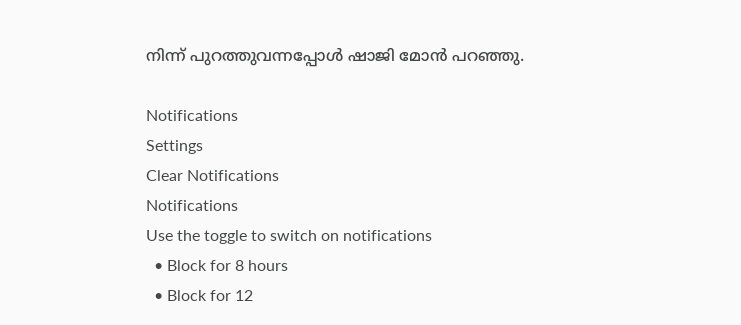നിന്ന് പുറത്തുവന്നപ്പോൾ ഷാജി മോൻ പറഞ്ഞു.

Notifications
Settings
Clear Notifications
Notifications
Use the toggle to switch on notifications
  • Block for 8 hours
  • Block for 12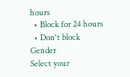hours
  • Block for 24 hours
  • Don't block
Gender
Select your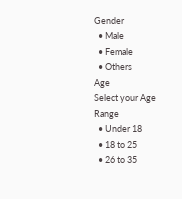Gender
  • Male
  • Female
  • Others
Age
Select your Age Range
  • Under 18
  • 18 to 25
  • 26 to 35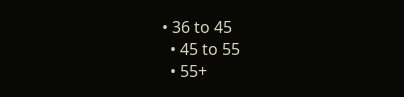• 36 to 45
  • 45 to 55
  • 55+